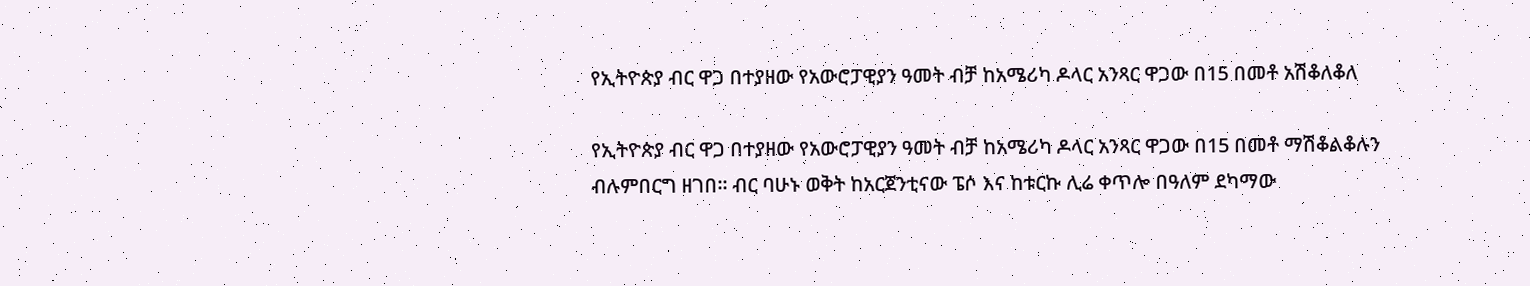የኢትዮጵያ ብር ዋጋ በተያዘው የአውሮፓዊያን ዓመት ብቻ ከአሜሪካ ዶላር አንጻር ዋጋው በ15 በመቶ አሽቆለቆለ

የኢትዮጵያ ብር ዋጋ በተያዘው የአውሮፓዊያን ዓመት ብቻ ከአሜሪካ ዶላር አንጻር ዋጋው በ15 በመቶ ማሽቆልቆሉን ብሉምበርግ ዘገበ። ብር ባሁኑ ወቅት ከአርጀንቲናው ፔሶ እና ከቱርኩ ሊሬ ቀጥሎ በዓለም ደካማው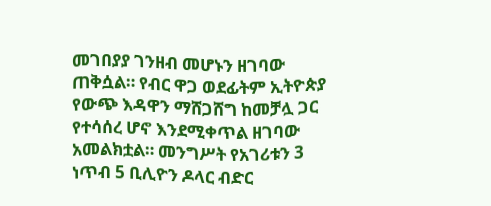መገበያያ ገንዘብ መሆኑን ዘገባው ጠቅሷል። የብር ዋጋ ወደፊትም ኢትዮጵያ የውጭ እዳዋን ማሸጋሸግ ከመቻሏ ጋር የተሳሰረ ሆኖ እንደሚቀጥል ዘገባው አመልክቷል። መንግሥት የአገሪቱን 3 ነጥብ 5 ቢሊዮን ዶላር ብድር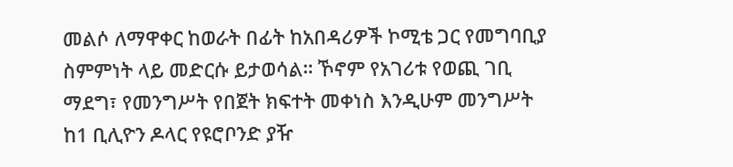መልሶ ለማዋቀር ከወራት በፊት ከአበዳሪዎች ኮሚቴ ጋር የመግባቢያ ስምምነት ላይ መድርሱ ይታወሳል። ኾኖም የአገሪቱ የወጪ ገቢ ማደግ፣ የመንግሥት የበጀት ክፍተት መቀነስ እንዲሁም መንግሥት ከ1 ቢሊዮን ዶላር የዩሮቦንድ ያዥ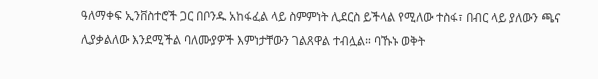ዓለማቀፍ ኢንቨስተሮች ጋር በቦንዱ አከፋፈል ላይ ስምምነት ሊደርስ ይችላል የሚለው ተስፋ፣ በብር ላይ ያለውን ጫና ሊያቃልለው እንደሚችል ባለሙያዎች እምነታቸውን ገልጸዋል ተብሏል። ባኹኑ ወቅት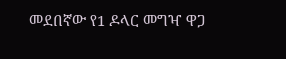መደበኛው የ1 ዶላር መግዣ ዋጋ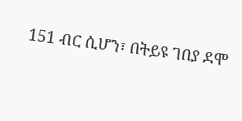151 ብር ሲሆን፣ በትይዩ ገበያ ደሞ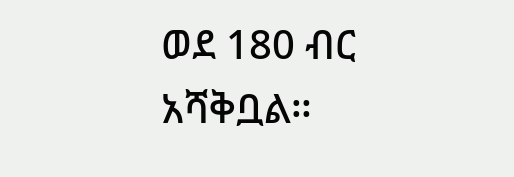ወደ 180 ብር አሻቅቧል።